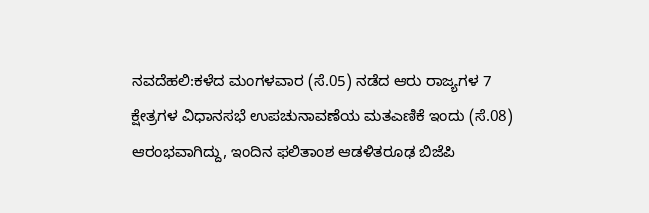ನವದೆಹಲಿ:ಕಳೆದ ಮಂಗಳವಾರ (ಸೆ.05) ನಡೆದ ಆರು ರಾಜ್ಯಗಳ 7 ಕ್ಷೇತ್ರಗಳ ವಿಧಾನಸಭೆ ಉಪಚುನಾವಣೆಯ ಮತಎಣಿಕೆ ಇಂದು (ಸೆ.08) ಆರಂಭವಾಗಿದ್ದು, ಇಂದಿನ ಫಲಿತಾಂಶ ಆಡಳಿತರೂಢ ಬಿಜೆಪಿ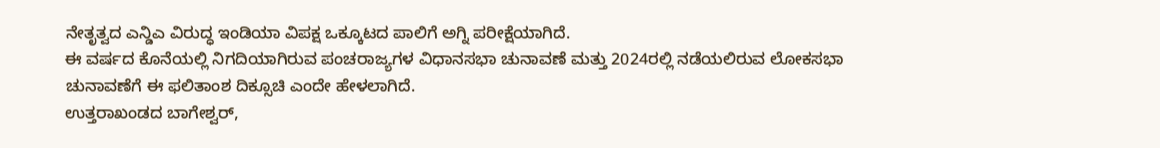ನೇತೃತ್ವದ ಎನ್ಡಿಎ ವಿರುದ್ಧ ಇಂಡಿಯಾ ವಿಪಕ್ಷ ಒಕ್ಕೂಟದ ಪಾಲಿಗೆ ಅಗ್ನಿ ಪರೀಕ್ಷೆಯಾಗಿದೆ.
ಈ ವರ್ಷದ ಕೊನೆಯಲ್ಲಿ ನಿಗದಿಯಾಗಿರುವ ಪಂಚರಾಜ್ಯಗಳ ವಿಧಾನಸಭಾ ಚುನಾವಣೆ ಮತ್ತು 2024ರಲ್ಲಿ ನಡೆಯಲಿರುವ ಲೋಕಸಭಾ ಚುನಾವಣೆಗೆ ಈ ಫಲಿತಾಂಶ ದಿಕ್ಸೂಚಿ ಎಂದೇ ಹೇಳಲಾಗಿದೆ.
ಉತ್ತರಾಖಂಡದ ಬಾಗೇಶ್ವರ್,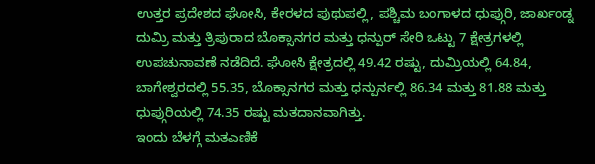ಉತ್ತರ ಪ್ರದೇಶದ ಘೋಸಿ, ಕೇರಳದ ಪುಥುಪಲ್ಲಿ, ಪಶ್ಚಿಮ ಬಂಗಾಳದ ಧುಪ್ಗುರಿ, ಜಾರ್ಖಂಡ್ನ ದುಮ್ರಿ ಮತ್ತು ತ್ರಿಪುರಾದ ಬೊಕ್ಸಾನಗರ ಮತ್ತು ಧನ್ಪುರ್ ಸೇರಿ ಒಟ್ಟು 7 ಕ್ಷೇತ್ರಗಳಲ್ಲಿ ಉಪಚುನಾವಣೆ ನಡೆದಿದೆ. ಘೋಸಿ ಕ್ಷೇತ್ರದಲ್ಲಿ 49.42 ರಷ್ಟು, ದುಮ್ರಿಯಲ್ಲಿ 64.84, ಬಾಗೇಶ್ವರದಲ್ಲಿ 55.35, ಬೊಕ್ಸಾನಗರ ಮತ್ತು ಧನ್ಪುರ್ನಲ್ಲಿ 86.34 ಮತ್ತು 81.88 ಮತ್ತು ಧುಪ್ಗುರಿಯಲ್ಲಿ 74.35 ರಷ್ಟು ಮತದಾನವಾಗಿತ್ತು.
ಇಂದು ಬೆಳಗ್ಗೆ ಮತಎಣಿಕೆ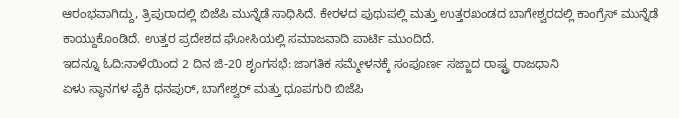ಆರಂಭವಾಗಿದ್ದು, ತ್ರಿಪುರಾದಲ್ಲಿ ಬಿಜೆಪಿ ಮುನ್ನೆಡೆ ಸಾಧಿಸಿದೆ. ಕೇರಳದ ಪುಥುಪಲ್ಲಿ ಮತ್ತು ಉತ್ತರಖಂಡದ ಬಾಗೇಶ್ವರದಲ್ಲಿ ಕಾಂಗ್ರೆಸ್ ಮುನ್ನೆಡೆ ಕಾಯ್ದುಕೊಂಡಿದೆ. ಉತ್ತರ ಪ್ರದೇಶದ ಘೋಸಿಯಲ್ಲಿ ಸಮಾಜವಾದಿ ಪಾರ್ಟಿ ಮುಂದಿದೆ.
ಇದನ್ನೂ ಓದಿ:ನಾಳೆಯಿಂದ 2 ದಿನ ಜಿ-20 ಶೃಂಗಸಭೆ: ಜಾಗತಿಕ ಸಮ್ಮೇಳನಕ್ಕೆ ಸಂಪೂರ್ಣ ಸಜ್ಜಾದ ರಾಷ್ಟ್ರ ರಾಜಧಾನಿ
ಏಳು ಸ್ಥಾನಗಳ ಪೈಕಿ ಧನಪುರ್, ಬಾಗೇಶ್ವರ್ ಮತ್ತು ಧೂಪಗುರಿ ಬಿಜೆಪಿ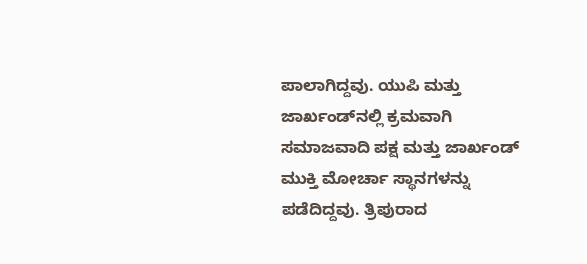ಪಾಲಾಗಿದ್ದವು. ಯುಪಿ ಮತ್ತು ಜಾರ್ಖಂಡ್‌ನಲ್ಲಿ ಕ್ರಮವಾಗಿ ಸಮಾಜವಾದಿ ಪಕ್ಷ ಮತ್ತು ಜಾರ್ಖಂಡ್ ಮುಕ್ತಿ ಮೋರ್ಚಾ ಸ್ಥಾನಗಳನ್ನು ಪಡೆದಿದ್ದವು. ತ್ರಿಪುರಾದ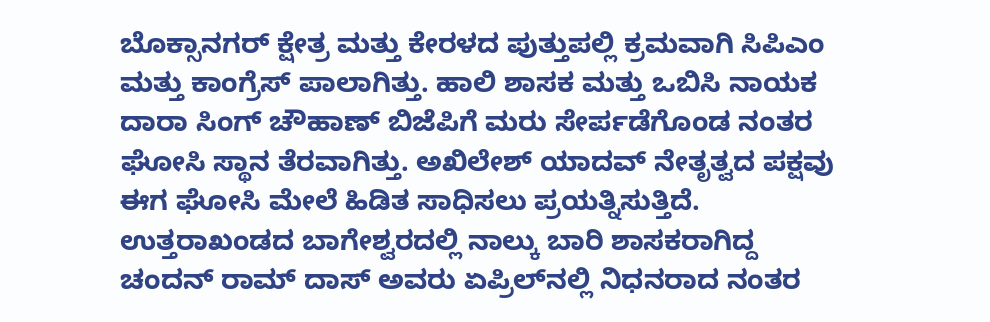ಬೊಕ್ಸಾನಗರ್ ಕ್ಷೇತ್ರ ಮತ್ತು ಕೇರಳದ ಪುತ್ತುಪಲ್ಲಿ ಕ್ರಮವಾಗಿ ಸಿಪಿಎಂ ಮತ್ತು ಕಾಂಗ್ರೆಸ್ ಪಾಲಾಗಿತ್ತು. ಹಾಲಿ ಶಾಸಕ ಮತ್ತು ಒಬಿಸಿ ನಾಯಕ ದಾರಾ ಸಿಂಗ್ ಚೌಹಾಣ್ ಬಿಜೆಪಿಗೆ ಮರು ಸೇರ್ಪಡೆಗೊಂಡ ನಂತರ ಘೋಸಿ ಸ್ಥಾನ ತೆರವಾಗಿತ್ತು. ಅಖಿಲೇಶ್ ಯಾದವ್ ನೇತೃತ್ವದ ಪಕ್ಷವು ಈಗ ಘೋಸಿ ಮೇಲೆ ಹಿಡಿತ ಸಾಧಿಸಲು ಪ್ರಯತ್ನಿಸುತ್ತಿದೆ.
ಉತ್ತರಾಖಂಡದ ಬಾಗೇಶ್ವರದಲ್ಲಿ ನಾಲ್ಕು ಬಾರಿ ಶಾಸಕರಾಗಿದ್ದ ಚಂದನ್ ರಾಮ್ ದಾಸ್ ಅವರು ಏಪ್ರಿಲ್‌ನಲ್ಲಿ ನಿಧನರಾದ ನಂತರ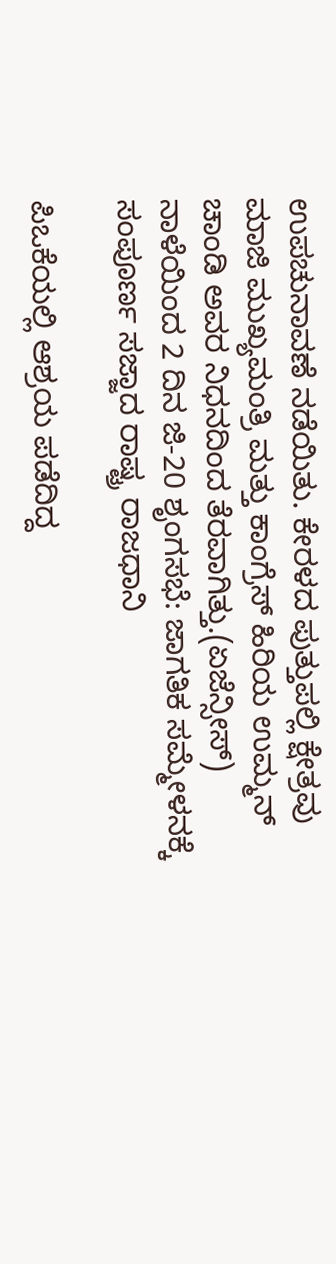ಉಪಚುನಾವಣೆ ನಡೆಯಿತು. ಕೇರಳದ ಪುತ್ತುಪಲ್ಲಿ ಕ್ಷೇತ್ರವು ಮಾಜಿ ಮುಖ್ಯಮಂತ್ರಿ ಮತ್ತು ಕಾಂಗ್ರೆಸ್ ಹಿರಿಯ ಉಮ್ಮನ್ ಚಾಂಡಿ ಅವರ ನಿಧನದಿಂದ ತೆರವಾಗಿತ್ತು.(ಏಜೆನ್ಸೀಸ್)
ನಾಳೆಯಿಂದ 2 ದಿನ ಜಿ-20 ಶೃಂಗಸಭೆ: ಜಾಗತಿಕ ಸಮ್ಮೇಳನಕ್ಕೆ ಸಂಪೂರ್ಣ ಸಜ್ಜಾದ ರಾಷ್ಟ್ರ ರಾಜಧಾನಿ

ಪಿಒಕೆಯಲ್ಲಿ ಆಶ್ರಯ ಪಡೆದಿದ್ದ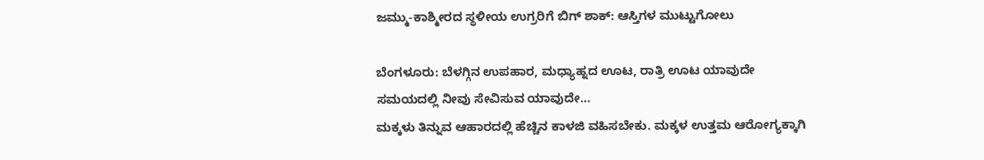ಜಮ್ಮು-ಕಾಶ್ಮೀರದ ಸ್ಥಳೀಯ ಉಗ್ರರಿಗೆ ಬಿಗ್ ಶಾಕ್: ಆಸ್ತಿಗಳ ಮುಟ್ಟುಗೋಲು

ಬೆಂಗಳೂರು: ಬೆಳಗ್ಗಿನ ಉಪಹಾರ, ಮಧ್ಯಾಹ್ನದ ಊಟ, ರಾತ್ರಿ ಊಟ ಯಾವುದೇ ಸಮಯದಲ್ಲಿ ನೀವು ಸೇವಿಸುವ ಯಾವುದೇ…
ಮಕ್ಕಳು ತಿನ್ನುವ ಆಹಾರದಲ್ಲಿ ಹೆಚ್ಚಿನ ಕಾಳಜಿ ವಹಿಸಬೇಕು. ಮಕ್ಕಳ ಉತ್ತಮ ಆರೋಗ್ಯಕ್ಕಾಗಿ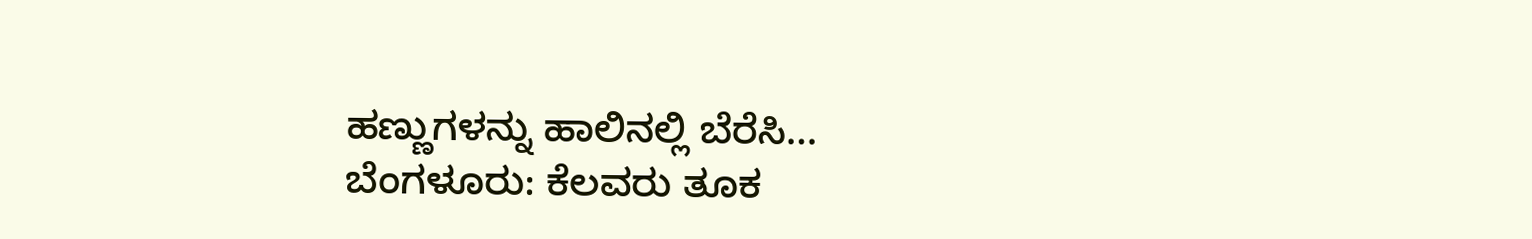ಹಣ್ಣುಗಳನ್ನು ಹಾಲಿನಲ್ಲಿ ಬೆರೆಸಿ…
ಬೆಂಗಳೂರು: ಕೆಲವರು ತೂಕ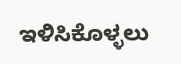ಇಳಿಸಿಕೊಳ್ಳಲು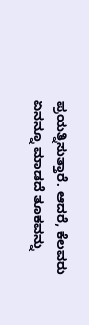ಪ್ರಯತ್ನಿಸುತ್ತಾರೆ. ಆದರೆ, ಕೆಲವರು ಏನನ್ನೂ ಮಾಡದೆ ತೂಕವನ್ನು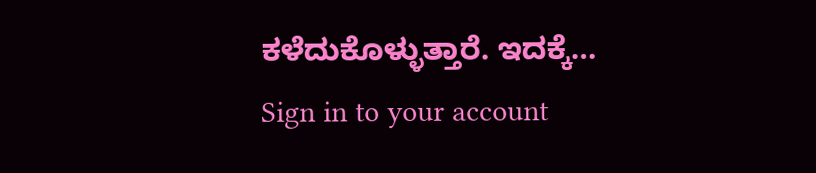ಕಳೆದುಕೊಳ್ಳುತ್ತಾರೆ. ಇದಕ್ಕೆ…
Sign in to your account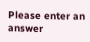Please enter an answer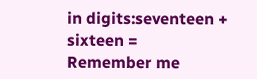in digits:seventeen + sixteen =
Remember me